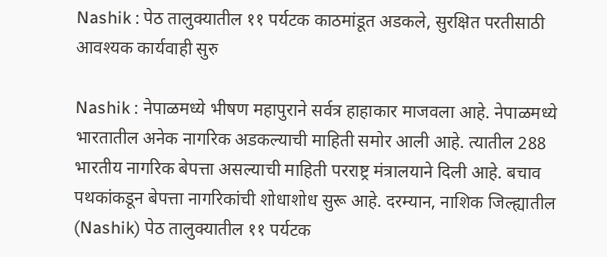Nashik : पेठ तालुक्यातील ११ पर्यटक काठमांडूत अडकले, सुरक्षित परतीसाठी आवश्यक कार्यवाही सुरु

Nashik : नेपाळमध्ये भीषण महापुराने सर्वत्र हाहाकार माजवला आहे. नेपाळमध्ये भारतातील अनेक नागरिक अडकल्याची माहिती समोर आली आहे. त्यातील 288 भारतीय नागरिक बेपत्ता असल्याची माहिती परराष्ट्र मंत्रालयाने दिली आहे. बचाव पथकांकडून बेपत्ता नागरिकांची शोधाशोध सुरू आहे. दरम्यान, नाशिक जिल्ह्यातील (Nashik) पेठ तालुक्यातील ११ पर्यटक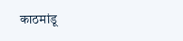काठमांडू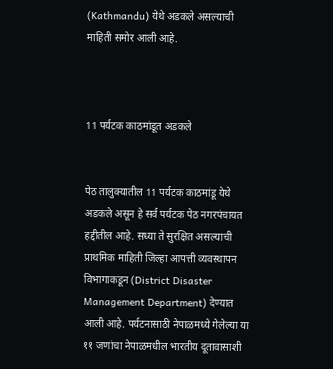(Kathmandu) येथे अडकले असल्याची माहिती समोर आली आहे.



11 पर्यटक काठमांडूत अडकले


पेठ तालुक्यातील 11 पर्यटक काठमांडू येथे अडकले असून हे सर्व पर्यटक पेठ नगरपंचायत हद्दीतील आहे. सध्या ते सुरक्षित असल्याची प्राथमिक माहिती जिल्हा आपत्ती व्यवस्थापन विभागाकडून (District Disaster Management Department) देण्यात आली आहे. पर्यटनासाठी नेपाळमध्ये गेलेल्या या ११ जणांचा नेपाळमधील भारतीय दूतावासाशी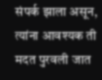संपर्क झाला असून, त्यांना आवश्यक ती मदत पुरवली जात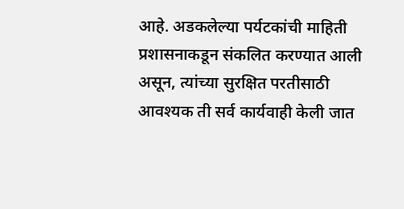आहे. अडकलेल्या पर्यटकांची माहिती प्रशासनाकडून संकलित करण्यात आली असून, त्यांच्या सुरक्षित परतीसाठी आवश्यक ती सर्व कार्यवाही केली जात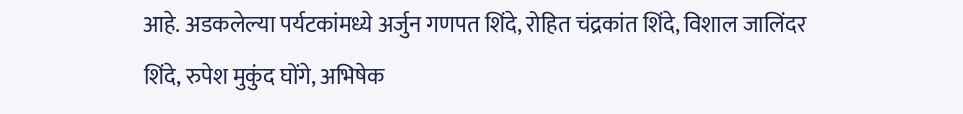आहे. अडकलेल्या पर्यटकांमध्ये अर्जुन गणपत शिंदे, रोहित चंद्रकांत शिंदे, विशाल जालिंदर शिंदे, रुपेश मुकुंद घोंगे, अभिषेक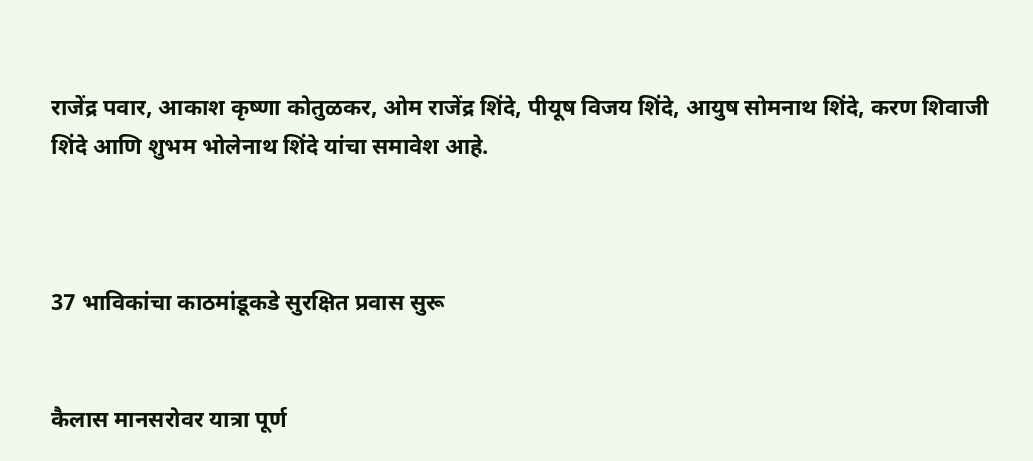राजेंद्र पवार, आकाश कृष्णा कोतुळकर, ओम राजेंद्र शिंदे, पीयूष विजय शिंदे, आयुष सोमनाथ शिंदे, करण शिवाजी शिंदे आणि शुभम भोलेनाथ शिंदे यांचा समावेश आहे.



37 भाविकांचा काठमांडूकडे सुरक्षित प्रवास सुरू


कैलास मानसरोवर यात्रा पूर्ण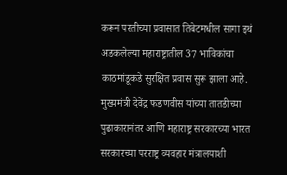करून परतीच्या प्रवासात तिबेटमधील सागा इथं अडकलेल्या महाराष्ट्रातील 37 भाविकांचा काठमांडूकडे सुरक्षित प्रवास सुरू झाला आहे. मुख्यमंत्री देवेंद्र फडणवीस यांच्या तातडीच्या पुढाकारानंतर आणि महाराष्ट्र सरकारच्या भारत सरकारच्या परराष्ट्र व्यवहार मंत्रालयाशी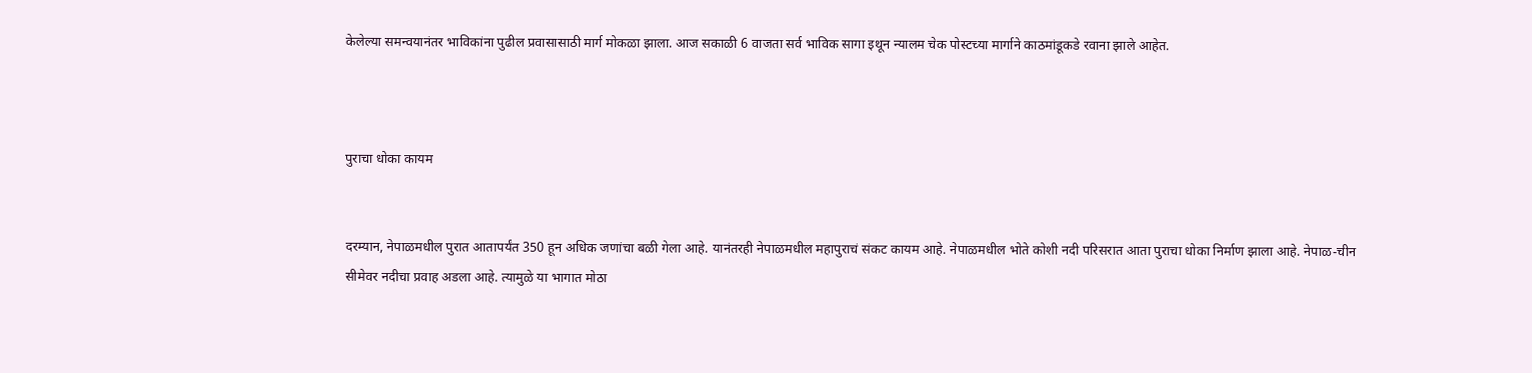केलेल्या समन्वयानंतर भाविकांना पुढील प्रवासासाठी मार्ग मोकळा झाला. आज सकाळी 6 वाजता सर्व भाविक सागा इथून न्यालम चेक पोस्टच्या मार्गाने काठमांडूकडे रवाना झाले आहेत.



पुराचा धोका कायम


दरम्यान, नेपाळमधील पुरात आतापर्यंत 350 हून अधिक जणांचा बळी गेला आहे. यानंतरही नेपाळमधील महापुराचं संकट कायम आहे. नेपाळमधील भोते कोशी नदी परिसरात आता पुराचा धोका निर्माण झाला आहे. नेपाळ-चीन सीमेवर नदीचा प्रवाह अडला आहे. त्यामुळे या भागात मोठा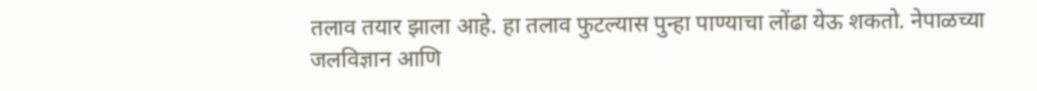तलाव तयार झाला आहे. हा तलाव फुटल्यास पुन्हा पाण्याचा लोंढा येऊ शकतो. नेपाळच्या जलविज्ञान आणि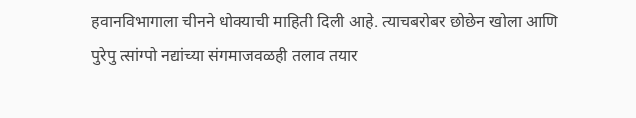हवानविभागाला चीनने धोक्याची माहिती दिली आहे. त्याचबरोबर छोछेन खोला आणि पुरेपु त्सांग्पो नद्यांच्या संगमाजवळही तलाव तयार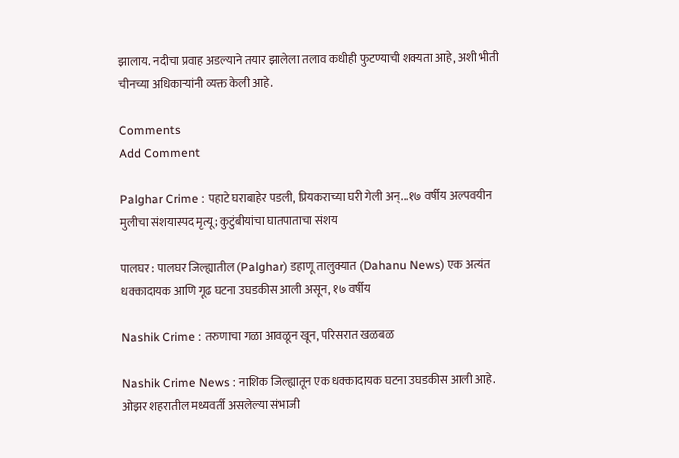झालाय. नदीचा प्रवाह अडल्याने तयार झालेला तलाव कधीही फुटण्याची शक्यता आहे, अशी भीती चीनच्या अधिकाऱ्यांनी व्यक्त केली आहे.

Comments
Add Comment

Palghar Crime : पहाटे घराबाहेर पडली, प्रियकराच्या घरी गेली अन्...१७ वर्षीय अल्पवयीन मुलीचा संशयास्पद मृत्यू; कुटुंबीयांचा घातपाताचा संशय

पालघर : पालघर जिल्ह्यातील (Palghar) डहाणू तालुक्यात (Dahanu News) एक अत्यंत धक्कादायक आणि गूढ घटना उघडकीस आली असून, १७ वर्षीय

Nashik Crime : तरुणाचा गळा आवळून खून, परिसरात खळबळ

Nashik Crime News : नाशिक जिल्ह्यातून एक धक्कादायक घटना उघडकीस आली आहे. ओझर शहरातील मध्यवर्ती असलेल्या संभाजी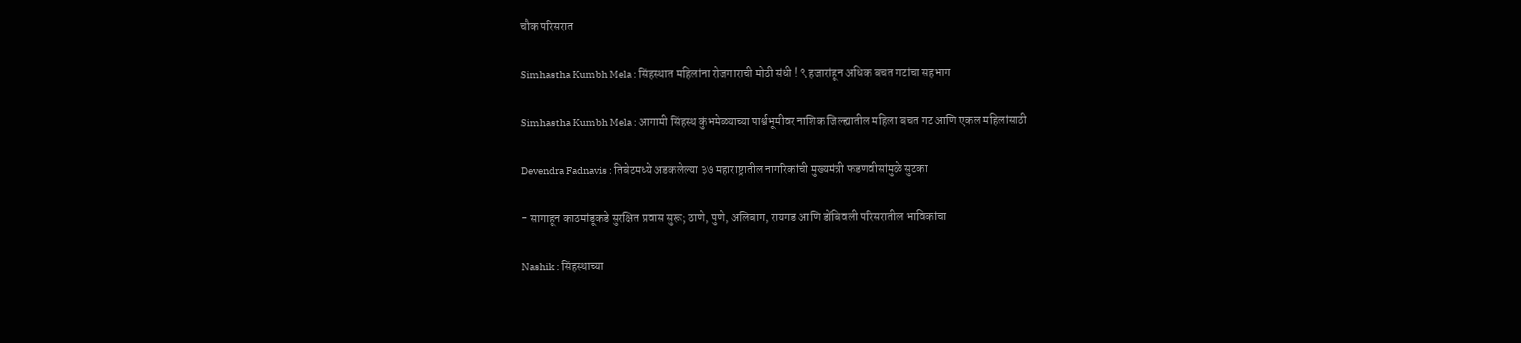चौक परिसरात

Simhastha Kumbh Mela : सिंहस्थात महिलांना रोजगाराची मोठी संधी ! ९ हजारांहून अधिक बचत गटांचा सहभाग

Simhastha Kumbh Mela : आगामी सिंहस्थ कुंभमेळ्याच्या पार्श्वभूमीवर नाशिक जिल्ह्यातील महिला बचत गट आणि एकल महिलांसाठी

Devendra Fadnavis : तिबेटमध्ये अडकलेल्या ३७ महाराष्ट्रातील नागरिकांची मुख्यमंत्री फडणवीसांमुळे सुटका

- सागाहून काठमांडूकडे सुरक्षित प्रवास सुरू; ठाणे, पुणे, अलिबाग, रायगड आणि डोंबिवली परिसरातील भाविकांचा

Nashik : सिंहस्थाच्या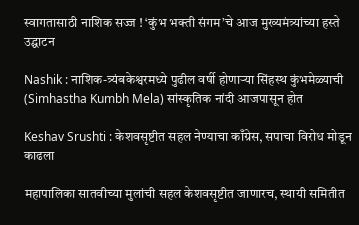स्वागतासाठी नाशिक सज्ज ! ‘कुंभ भक्ती संगम’चे आज मुख्यमंत्र्यांच्या हस्ते उद्घाटन

Nashik : नाशिक-त्र्यंबकेश्वरमध्ये पुढील वर्षी होणाऱ्या सिंहस्थ कुंभमेळ्याची (Simhastha Kumbh Mela) सांस्कृतिक नांदी आजपासून होत

Keshav Srushti : केशवसृष्टीत सहल नेण्याचा काँग्रेस, सपाचा विरोध मोडून काढला

महापालिका सातवीच्या मुलांची सहल केशवसृष्टीत जाणारच, स्थायी समितीत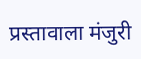प्रस्तावाला मंजुरी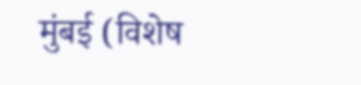मुंबई (विशेष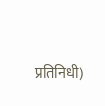प्रतिनिधी)